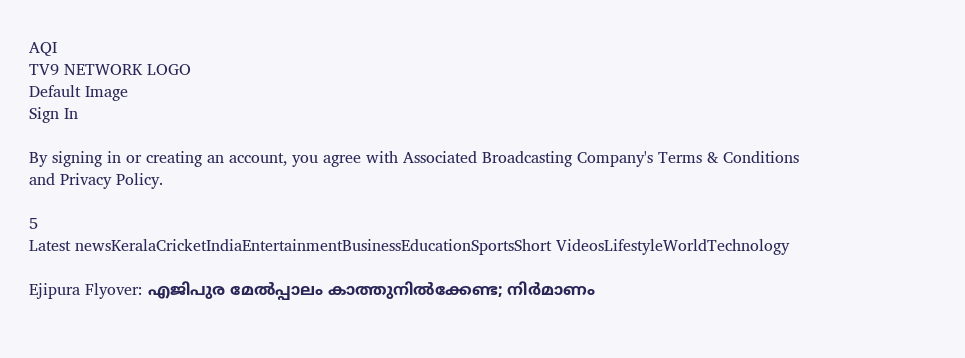AQI
TV9 NETWORK LOGO
Default Image
Sign In

By signing in or creating an account, you agree with Associated Broadcasting Company's Terms & Conditions and Privacy Policy.

5
Latest newsKeralaCricketIndiaEntertainmentBusinessEducationSportsShort VideosLifestyleWorldTechnology

Ejipura Flyover: എജിപുര മേല്‍പ്പാലം കാത്തുനില്‍ക്കേണ്ട; നിര്‍മാണം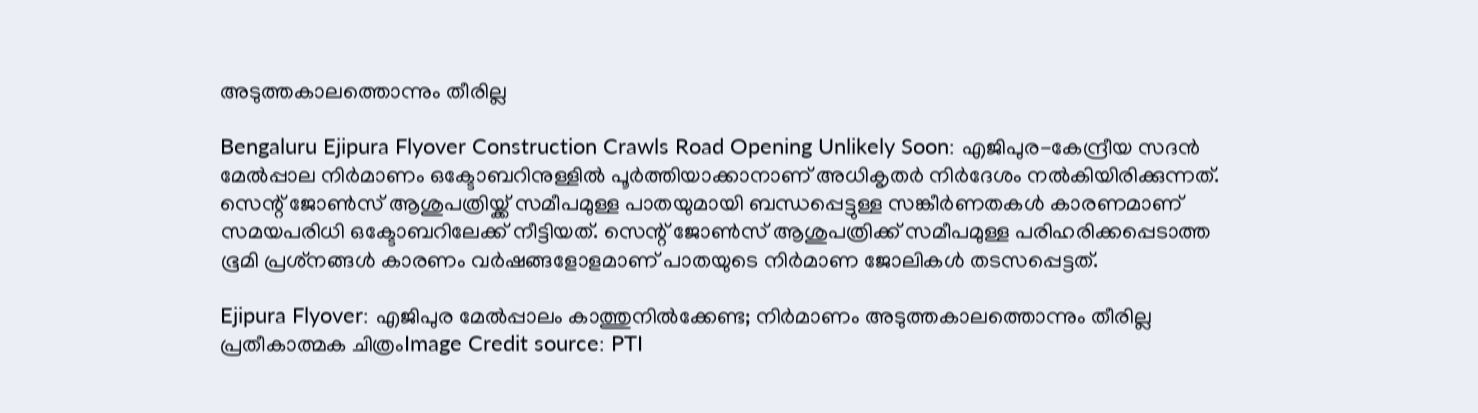അടുത്തകാലത്തൊന്നും തീരില്ല

Bengaluru Ejipura Flyover Construction Crawls Road Opening Unlikely Soon: എജിപുര-കേന്ദ്രീയ സദന്‍ മേല്‍പ്പാല നിര്‍മാണം ഒക്ടോബറിനുള്ളില്‍ പൂര്‍ത്തിയാക്കാനാണ് അധികൃതര്‍ നിര്‍ദേശം നല്‍കിയിരിക്കുന്നത്. സെന്റ് ജോണ്‍സ് ആശുപത്രിയ്ക്ക് സമീപമുള്ള പാതയുമായി ബന്ധപ്പെട്ടുള്ള സങ്കീര്‍ണതകള്‍ കാരണമാണ് സമയപരിധി ഒക്ടോബറിലേക്ക് നീട്ടിയത്. സെന്റ് ജോണ്‍സ് ആശുപത്രിക്ക് സമീപമുള്ള പരിഹരിക്കപ്പെടാത്ത ഭൂമി പ്രശ്‌നങ്ങള്‍ കാരണം വര്‍ഷങ്ങളോളമാണ് പാതയുടെ നിര്‍മാണ ജോലികള്‍ തടസപ്പെട്ടത്.

Ejipura Flyover: എജിപുര മേല്‍പ്പാലം കാത്തുനില്‍ക്കേണ്ട; നിര്‍മാണം അടുത്തകാലത്തൊന്നും തീരില്ല
പ്രതീകാത്മക ചിത്രംImage Credit source: PTI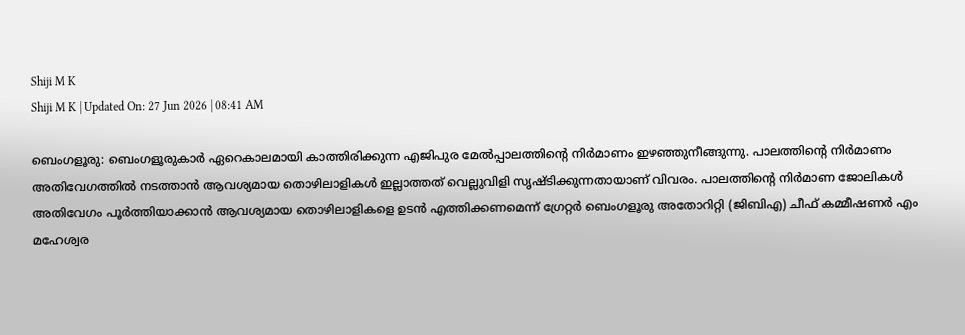Shiji M K
Shiji M K | Updated On: 27 Jun 2026 | 08:41 AM

ബെംഗളൂരു: ബെംഗളൂരുകാര്‍ ഏറെകാലമായി കാത്തിരിക്കുന്ന എജിപുര മേല്‍പ്പാലത്തിന്റെ നിര്‍മാണം ഇഴഞ്ഞുനീങ്ങുന്നു. പാലത്തിന്റെ നിര്‍മാണം അതിവേഗത്തില്‍ നടത്താന്‍ ആവശ്യമായ തൊഴിലാളികള്‍ ഇല്ലാത്തത് വെല്ലുവിളി സൃഷ്ടിക്കുന്നതായാണ് വിവരം. പാലത്തിന്റെ നിര്‍മാണ ജോലികള്‍ അതിവേഗം പൂര്‍ത്തിയാക്കാന്‍ ആവശ്യമായ തൊഴിലാളികളെ ഉടന്‍ എത്തിക്കണമെന്ന് ഗ്രേറ്റര്‍ ബെംഗളൂരു അതോറിറ്റി (ജിബിഎ) ചീഫ് കമ്മീഷണര്‍ എം മഹേശ്വര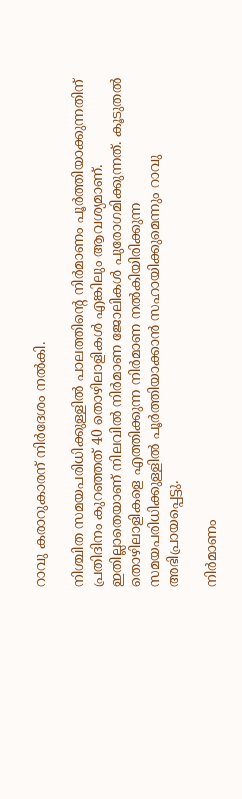റാവു കരാറുകാരന് നിര്‍ദേശം നല്‍കി.

നിശ്ചിത സമയപരിധിക്കുള്ളില്‍ പാലത്തിന്റെ നിര്‍മാണം പൂര്‍ത്തിയാക്കുന്നതിന് പ്രതിദിനം കുറഞ്ഞത് 40 തൊഴിലാളികള്‍ എങ്കിലും ആവശ്യമാണ്. ഇതില്ലാതെയാണ് നിലവില്‍ നിര്‍മാണ ജോലികള്‍ പുരോഗമിക്കുന്നത്. കൂടുതല്‍ തൊഴിലാളികളെ എത്തിക്കുന്ന നിര്‍മാണ നല്‍കിയിരിക്കുന്ന സമയപരിധിക്കുള്ളില്‍ പൂര്‍ത്തിയാക്കാന്‍ സഹായിക്കുമെന്നും റാവു അഭിപ്രായപ്പെട്ടു.

നിര്‍മാണം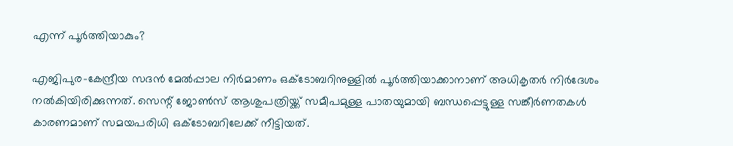എന്ന് പൂര്‍ത്തിയാകും?

എജിപുര-കേന്ദ്രീയ സദന്‍ മേല്‍പ്പാല നിര്‍മാണം ഒക്ടോബറിനുള്ളില്‍ പൂര്‍ത്തിയാക്കാനാണ് അധികൃതര്‍ നിര്‍ദേശം നല്‍കിയിരിക്കുന്നത്. സെന്റ് ജോണ്‍സ് ആശുപത്രിയ്ക്ക് സമീപമുള്ള പാതയുമായി ബന്ധപ്പെട്ടുള്ള സങ്കീര്‍ണതകള്‍ കാരണമാണ് സമയപരിധി ഒക്ടോബറിലേക്ക് നീട്ടിയത്.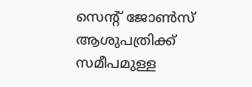സെന്റ് ജോണ്‍സ് ആശുപത്രിക്ക് സമീപമുള്ള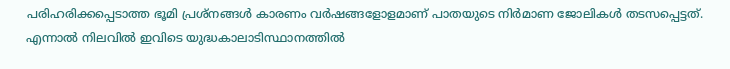പരിഹരിക്കപ്പെടാത്ത ഭൂമി പ്രശ്‌നങ്ങള്‍ കാരണം വര്‍ഷങ്ങളോളമാണ് പാതയുടെ നിര്‍മാണ ജോലികള്‍ തടസപ്പെട്ടത്. എന്നാല്‍ നിലവില്‍ ഇവിടെ യുദ്ധകാലാടിസ്ഥാനത്തില്‍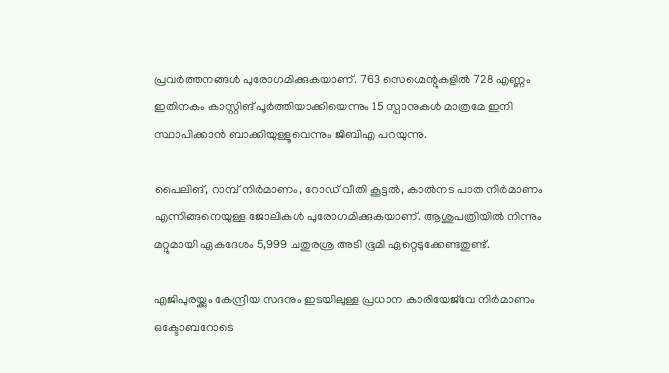പ്രവര്‍ത്തനങ്ങള്‍ പുരോഗമിക്കുകയാണ്. 763 സെഗ്മെന്റുകളില്‍ 728 എണ്ണം ഇതിനകം കാസ്റ്റിങ് പൂര്‍ത്തിയാക്കിയെന്നും 15 സ്പാനുകള്‍ മാത്രമേ ഇനി സ്ഥാപിക്കാന്‍ ബാക്കിയുള്ളൂവെന്നും ജിബിഎ പറയുന്നു.

പൈലിങ്, റാമ്പ് നിര്‍മാണം, റോഡ് വീതി കൂട്ടല്‍, കാല്‍നട പാത നിര്‍മാണം എന്നിങ്ങനെയുള്ള ജോലികള്‍ പുരോഗമിക്കുകയാണ്. ആശുപത്രിയില്‍ നിന്നും മറ്റുമായി ഏകദേശം 5,999 ചതുരശ്ര അടി ഭൂമി ഏറ്റെടുക്കേണ്ടതുണ്ട്.

എജിപുരയ്ക്കും കേന്ദ്രീയ സദനും ഇടയിലുള്ള പ്രധാന കാരിയേജ്‌വേ നിര്‍മാണം ഒക്ടോബറോടെ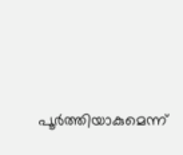പൂര്‍ത്തിയാകുമെന്ന്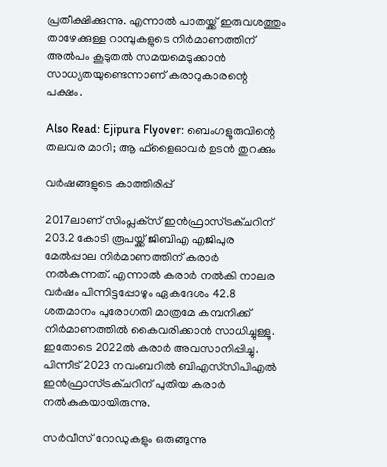പ്രതീക്ഷിക്കുന്നു. എന്നാല്‍ പാതയ്ക്ക് ഇരുവശത്തും താഴേക്കുള്ള റാമ്പുകളുടെ നിര്‍മാണത്തിന് അല്‍പം കൂടുതല്‍ സമയമെടുക്കാന്‍ സാധ്യതയുണ്ടെന്നാണ് കരാറുകാരന്റെ പക്ഷം.

Also Read: Ejipura Flyover: ബെംഗളൂരുവിന്റെ തലവര മാറി; ആ ഫ്‌ളൈഓവര്‍ ഉടന്‍ തുറക്കും

വര്‍ഷങ്ങളുടെ കാത്തിരിപ്പ്

2017ലാണ് സിംപ്ലക്‌സ് ഇന്‍ഫ്രാസ്ട്രക്ചറിന് 203.2 കോടി രൂപയ്ക്ക് ജിബിഎ എജിപുര മേല്‍പ്പാല നിര്‍മാണത്തിന് കരാര്‍ നല്‍കുന്നത്. എന്നാല്‍ കരാര്‍ നല്‍കി നാലര വര്‍ഷം പിന്നിട്ടപ്പോഴും ഏകദേശം 42.8 ശതമാനം പുരോഗതി മാത്രമേ കമ്പനിക്ക് നിര്‍മാണത്തില്‍ കൈവരിക്കാന്‍ സാധിച്ചുള്ളൂ. ഇതോടെ 2022ല്‍ കരാര്‍ അവസാനിപ്പിച്ചു. പിന്നീട് 2023 നവംബറില്‍ ബിഎസ്‌സിപിഎല്‍ ഇന്‍ഫ്രാസ്ട്രക്ചറിന് പുതിയ കരാര്‍ നല്‍കുകയായിരുന്നു.

സര്‍വീസ് റോഡുകളും ഒരുങ്ങുന്നു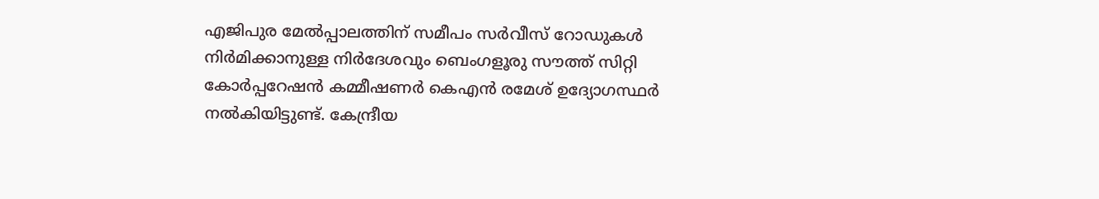എജിപുര മേല്‍പ്പാലത്തിന് സമീപം സര്‍വീസ് റോഡുകള്‍ നിര്‍മിക്കാനുള്ള നിര്‍ദേശവും ബെംഗളൂരു സൗത്ത് സിറ്റി കോര്‍പ്പറേഷന്‍ കമ്മീഷണര്‍ കെഎന്‍ രമേശ് ഉദ്യോഗസ്ഥര്‍ നല്‍കിയിട്ടുണ്ട്. കേന്ദ്രീയ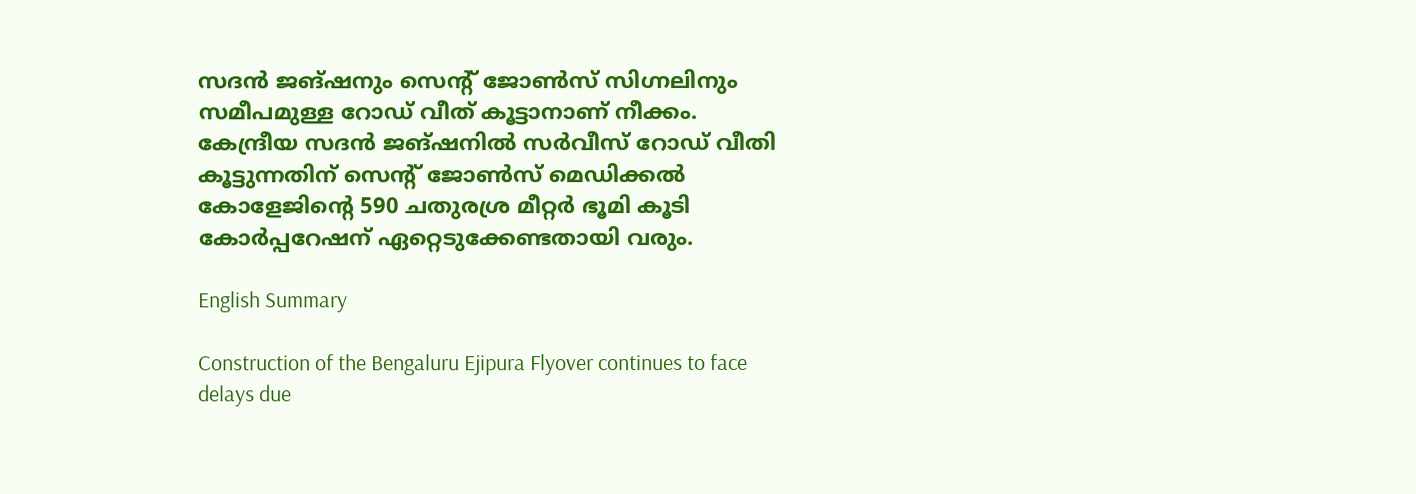സദന്‍ ജങ്ഷനും സെന്റ് ജോണ്‍സ് സിഗ്നലിനും സമീപമുള്ള റോഡ് വീത് കൂട്ടാനാണ് നീക്കം. കേന്ദ്രീയ സദന്‍ ജങ്ഷനില്‍ സര്‍വീസ് റോഡ് വീതി കൂട്ടുന്നതിന് സെന്റ് ജോണ്‍സ് മെഡിക്കല്‍ കോളേജിന്റെ 590 ചതുരശ്ര മീറ്റര്‍ ഭൂമി കൂടി കോര്‍പ്പറേഷന് ഏറ്റെടുക്കേണ്ടതായി വരും.

English Summary

Construction of the Bengaluru Ejipura Flyover continues to face delays due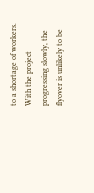to a shortage of workers. With the project progressing slowly, the flyover is unlikely to be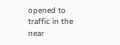opened to traffic in the near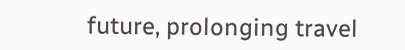future, prolonging travel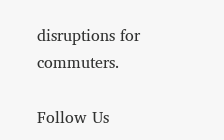disruptions for commuters.

Follow Us